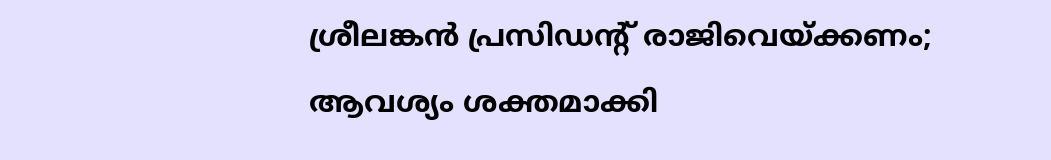ശ്രീലങ്കൻ പ്രസിഡന്റ് രാജിവെയ്ക്കണം; ആവശ്യം ശക്തമാക്കി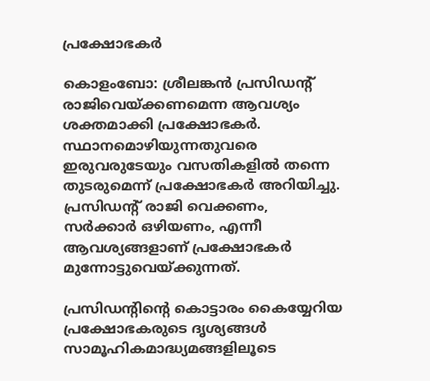പ്രക്ഷോഭകർ

കൊളംബോ: ശ്രീലങ്കൻ പ്രസിഡന്റ് രാജിവെയ്ക്കണമെന്ന ആവശ്യം ശക്തമാക്കി പ്രക്ഷോഭകർ. സ്ഥാനമൊഴിയുന്നതുവരെ ഇരുവരുടേയും വസതികളിൽ തന്നെ തുടരുമെന്ന് പ്രക്ഷോഭകർ അറിയിച്ചു. പ്രസിഡന്റ് രാജി വെക്കണം, സർക്കാർ ഒഴിയണം, എന്നീ ആവശ്യങ്ങളാണ് പ്രക്ഷോഭകർ മുന്നോട്ടുവെയ്ക്കുന്നത്.

പ്രസിഡന്റിന്റെ കൊട്ടാരം കൈയ്യേറിയ പ്രക്ഷോഭകരുടെ ദൃശ്യങ്ങൾ സാമൂഹികമാദ്ധ്യമങ്ങളിലൂടെ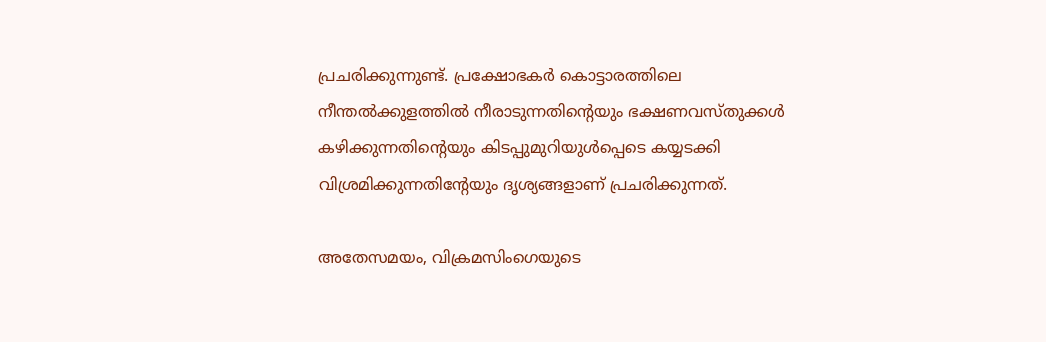പ്രചരിക്കുന്നുണ്ട്. പ്രക്ഷോഭകർ കൊട്ടാരത്തിലെ നീന്തൽക്കുളത്തിൽ നീരാടുന്നതിന്റെയും ഭക്ഷണവസ്തുക്കൾ കഴിക്കുന്നതിന്റെയും കിടപ്പുമുറിയുൾപ്പെടെ കയ്യടക്കി വിശ്രമിക്കുന്നതിന്റേയും ദൃശ്യങ്ങളാണ് പ്രചരിക്കുന്നത്.

അതേസമയം, വിക്രമസിംഗെയുടെ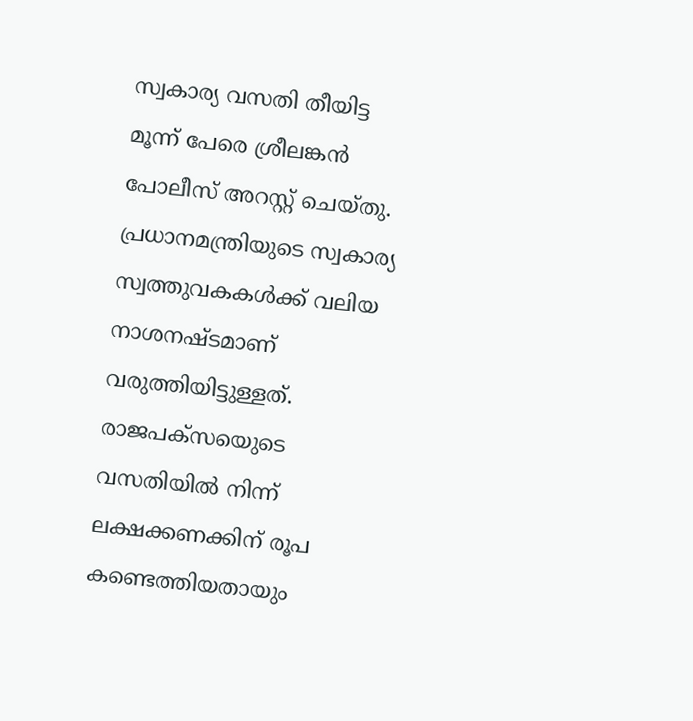സ്വകാര്യ വസതി തീയിട്ട മൂന്ന് പേരെ ശ്രീലങ്കൻ പോലീസ് അറസ്റ്റ് ചെയ്തു. പ്രധാനമന്ത്രിയുടെ സ്വകാര്യ സ്വത്തുവകകൾക്ക് വലിയ നാശനഷ്ടമാണ് വരുത്തിയിട്ടുള്ളത്. രാജപക്സയെുടെ വസതിയിൽ നിന്ന് ലക്ഷക്കണക്കിന് രൂപ കണ്ടെത്തിയതായും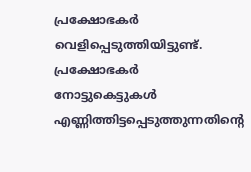പ്രക്ഷോഭകർ വെളിപ്പെടുത്തിയിട്ടുണ്ട്. പ്രക്ഷോഭകർ നോട്ടുകെട്ടുകൾ എണ്ണിത്തിട്ടപ്പെടുത്തുന്നതിന്റെ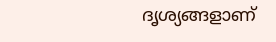ദൃശ്യങ്ങളാണ്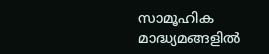സാമൂഹിക മാദ്ധ്യമങ്ങളിൽ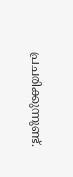പ്രചരിക്കുന്നുണ്ട്.